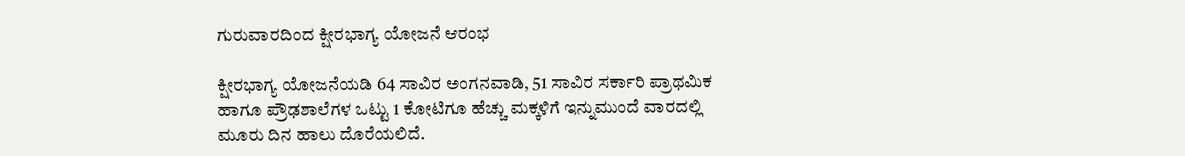ಗುರುವಾರದಿಂದ ಕ್ಷೀರಭಾಗ್ಯ ಯೋಜನೆ ಆರಂಭ

ಕ್ಷೀರಭಾಗ್ಯ ಯೋಜನೆಯಡಿ 64 ಸಾವಿರ ಅಂಗನವಾಡಿ, 51 ಸಾವಿರ ಸರ್ಕಾರಿ ಪ್ರಾಥಮಿಕ ಹಾಗೂ ಪ್ರೌಢಶಾಲೆಗಳ ಒಟ್ಟು 1 ಕೋಟಿಗೂ ಹೆಚ್ಚು ಮಕ್ಕಳಿಗೆ ಇನ್ನುಮುಂದೆ ವಾರದಲ್ಲಿ ಮೂರು ದಿನ ಹಾಲು ದೊರೆಯಲಿದೆ.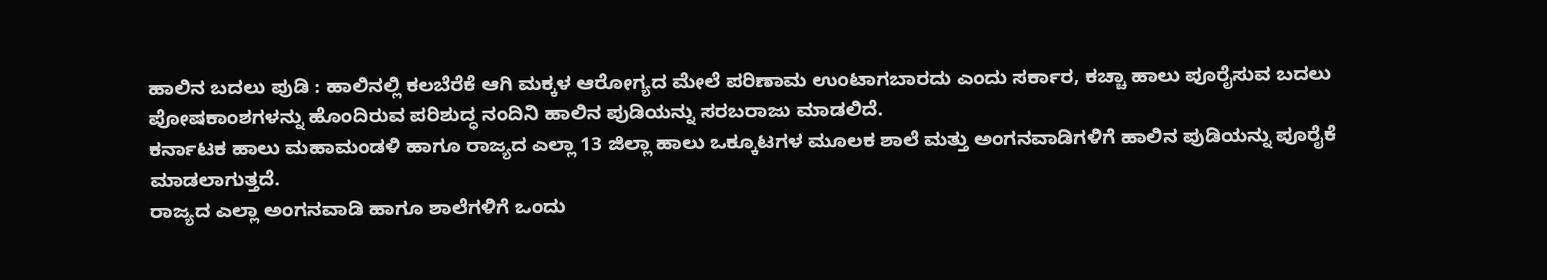ಹಾಲಿನ ಬದಲು ಪುಡಿ : ಹಾಲಿನಲ್ಲಿ ಕಲಬೆರೆಕೆ ಆಗಿ ಮಕ್ಕಳ ಆರೋಗ್ಯದ ಮೇಲೆ ಪರಿಣಾಮ ಉಂಟಾಗಬಾರದು ಎಂದು ಸರ್ಕಾರ, ಕಚ್ಚಾ ಹಾಲು ಪೂರೈಸುವ ಬದಲು ಪೋಷಕಾಂಶಗಳನ್ನು ಹೊಂದಿರುವ ಪರಿಶುದ್ಧ ನಂದಿನಿ ಹಾಲಿನ ಪುಡಿಯನ್ನು ಸರಬರಾಜು ಮಾಡಲಿದೆ.
ಕರ್ನಾಟಕ ಹಾಲು ಮಹಾಮಂಡಳಿ ಹಾಗೂ ರಾಜ್ಯದ ಎಲ್ಲಾ 13 ಜಿಲ್ಲಾ ಹಾಲು ಒಕ್ಕೂಟಗಳ ಮೂಲಕ ಶಾಲೆ ಮತ್ತು ಅಂಗನವಾಡಿಗಳಿಗೆ ಹಾಲಿನ ಪುಡಿಯನ್ನು ಪೂರೈಕೆ ಮಾಡಲಾಗುತ್ತದೆ.
ರಾಜ್ಯದ ಎಲ್ಲಾ ಅಂಗನವಾಡಿ ಹಾಗೂ ಶಾಲೆಗಳಿಗೆ ಒಂದು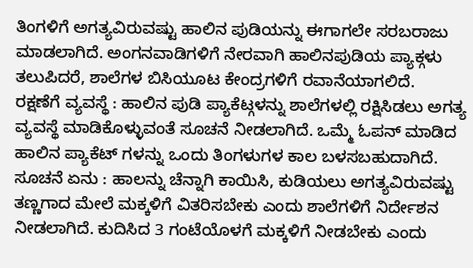ತಿಂಗಳಿಗೆ ಅಗತ್ಯವಿರುವಷ್ಟು ಹಾಲಿನ ಪುಡಿಯನ್ನು ಈಗಾಗಲೇ ಸರಬರಾಜು ಮಾಡಲಾಗಿದೆ. ಅಂಗನವಾಡಿಗಳಿಗೆ ನೇರವಾಗಿ ಹಾಲಿನಪುಡಿಯ ಪ್ಯಾಕ್ಗಳು ತಲುಪಿದರೆ, ಶಾಲೆಗಳ ಬಿಸಿಯೂಟ ಕೇಂದ್ರಗಳಿಗೆ ರವಾನೆಯಾಗಲಿದೆ.
ರಕ್ಷಣೆಗೆ ವ್ಯವಸ್ಥೆ : ಹಾಲಿನ ಪುಡಿ ಪ್ಯಾಕೆಟ್ಗಳನ್ನು ಶಾಲೆಗಳಲ್ಲಿ ರಕ್ಷಿಸಿಡಲು ಅಗತ್ಯ ವ್ಯವಸ್ಥೆ ಮಾಡಿಕೊಳ್ಳುವಂತೆ ಸೂಚನೆ ನೀಡಲಾಗಿದೆ. ಒಮ್ಮೆ ಓಪನ್ ಮಾಡಿದ ಹಾಲಿನ ಪ್ಯಾಕೆಟ್ ಗಳನ್ನು ಒಂದು ತಿಂಗಳುಗಳ ಕಾಲ ಬಳಸಬಹುದಾಗಿದೆ.
ಸೂಚನೆ ಏನು : ಹಾಲನ್ನು ಚೆನ್ನಾಗಿ ಕಾಯಿಸಿ, ಕುಡಿಯಲು ಅಗತ್ಯವಿರುವಷ್ಟು ತಣ್ಣಗಾದ ಮೇಲೆ ಮಕ್ಕಳಿಗೆ ವಿತರಿಸಬೇಕು ಎಂದು ಶಾಲೆಗಳಿಗೆ ನಿರ್ದೇಶನ ನೀಡಲಾಗಿದೆ. ಕುದಿಸಿದ 3 ಗಂಟೆಯೊಳಗೆ ಮಕ್ಕಳಿಗೆ ನೀಡಬೇಕು ಎಂದು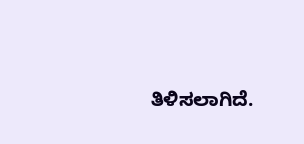ತಿಳಿಸಲಾಗಿದೆ.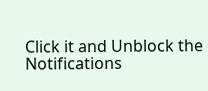Click it and Unblock the Notifications